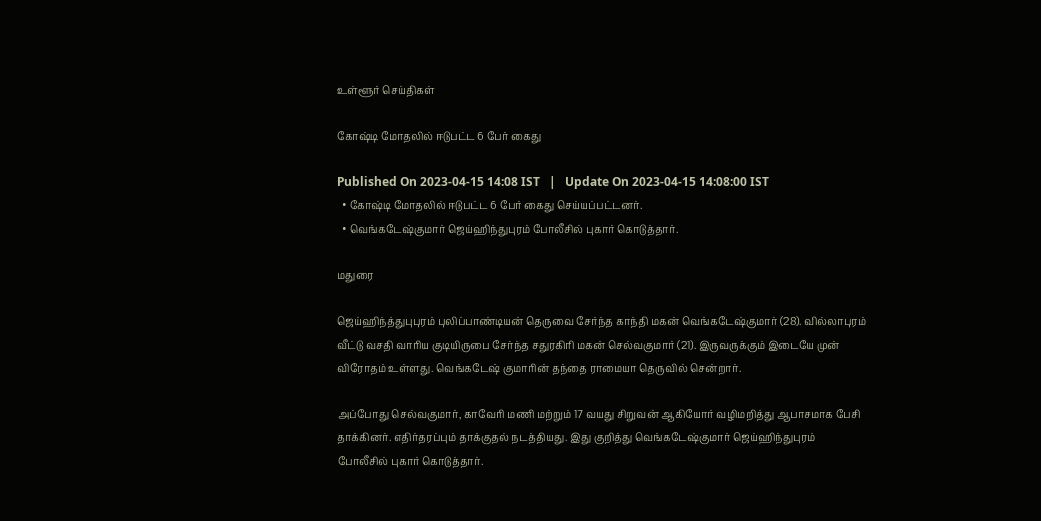உள்ளூர் செய்திகள்

கோஷ்டி மோதலில் ஈடுபட்ட 6 பேர் கைது

Published On 2023-04-15 14:08 IST   |   Update On 2023-04-15 14:08:00 IST
  • கோஷ்டி மோதலில் ஈடுபட்ட 6 பேர் கைது செய்யப்பட்டனர்.
  • வெங்கடேஷ்குமார் ஜெய்ஹிந்துபுரம் போலீசில் புகார் கொடுத்தார்.

மதுரை

ஜெய்ஹிந்த்துபுபுரம் புலிப்பாண்டியன் தெருவை சேர்ந்த காந்தி மகன் வெங்கடேஷ்குமார் (28). வில்லாபுரம் வீட்டு வசதி வாரிய குடியிருபை சேர்ந்த சதுரகிரி மகன் செல்வகுமார் (21). இருவருக்கும் இடையே முன் விரோதம் உள்ளது. வெங்கடேஷ் குமாரின் தந்தை ராமையா தெருவில் சென்றார்.

அப்போது செல்வகுமார், காவேரி மணி மற்றும் 17 வயது சிறுவன் ஆகியோர் வழிமறித்து ஆபாசமாக பேசி தாக்கினர். எதிர்தரப்பும் தாக்குதல் நடத்தியது. இது குறித்து வெங்கடேஷ்குமார் ஜெய்ஹிந்துபுரம் போலீசில் புகார் கொடுத்தார்.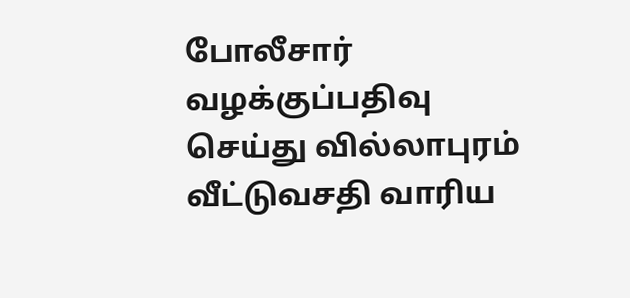போலீசார் வழக்குப்பதிவு செய்து வில்லாபுரம் வீட்டுவசதி வாரிய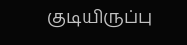குடியிருப்பு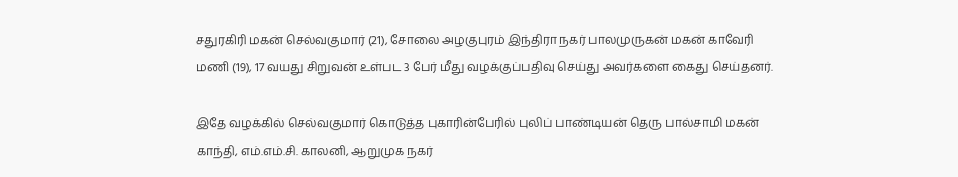சதுரகிரி மகன் செல்வகுமார் (21), சோலை அழகுபுரம் இந்திரா நகர் பாலமுருகன் மகன் காவேரி மணி (19), 17 வயது சிறுவன் உள்பட 3 பேர் மீது வழக்குப்பதிவு செய்து அவர்களை கைது செய்தனர்.

இதே வழக்கில் செல்வகுமார் கொடுத்த புகாரின்பேரில் புலிப் பாண்டியன் தெரு பால்சாமி மகன் காந்தி, எம்.எம்.சி. காலனி, ஆறுமுக நகர்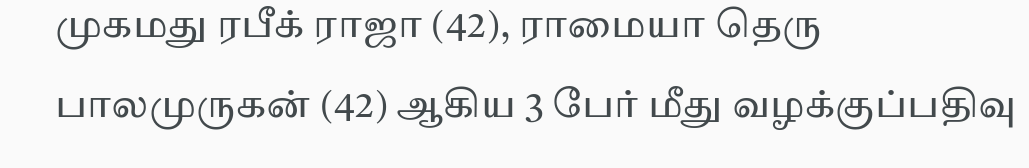முகமது ரபீக் ராஜா (42), ராமையா தெரு பாலமுருகன் (42) ஆகிய 3 பேர் மீது வழக்குப்பதிவு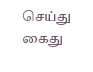செய்து கைது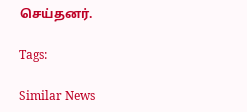செய்தனர்.

Tags:

Similar News